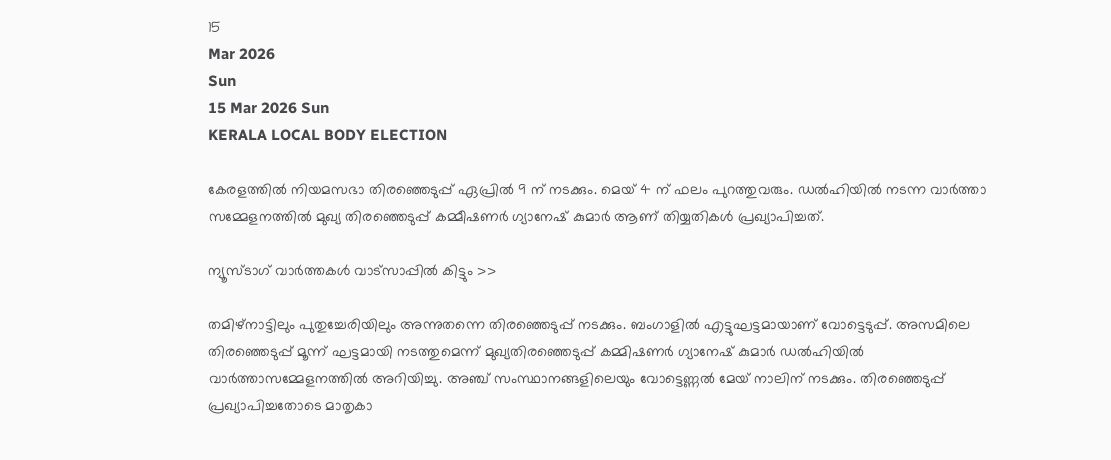15
Mar 2026
Sun
15 Mar 2026 Sun
KERALA LOCAL BODY ELECTION

കേരളത്തില്‍ നിയമസഭാ തിരഞ്ഞെടുപ്പ് ഏപ്രില്‍ 9 ന് നടക്കും. മെയ് 4 ന് ഫലം പുറത്തുവരും. ഡല്‍ഹിയില്‍ നടന്ന വാര്‍ത്താ സമ്മേളനത്തില്‍ മുഖ്യ തിരഞ്ഞെടുപ്പ് കമ്മീഷണര്‍ ഗ്യാനേഷ് കുമാര്‍ ആണ് തിയ്യതികള്‍ പ്രഖ്യാപിച്ചത്.

ന്യൂസ്ടാഗ് വാര്‍ത്തകള്‍ വാട്‌സാപ്പില്‍ കിട്ടും >>

തമിഴ്നാട്ടിലും പുതുച്ചേരിയിലും അന്നുതന്നെ തിരഞ്ഞെടുപ്പ് നടക്കും. ബംഗാളില്‍ എട്ടുഘട്ടമായാണ് വോട്ടെടുപ്പ്. അസമിലെ തിരഞ്ഞെടുപ്പ് മൂന്ന് ഘട്ടമായി നടത്തുമെന്ന് മുഖ്യതിരഞ്ഞെടുപ്പ് കമ്മിഷണര്‍ ഗ്യാനേഷ് കുമാര്‍ ഡല്‍ഹിയില്‍ വാര്‍ത്താസമ്മേളനത്തില്‍ അറിയിച്ചു. അഞ്ച് സംസ്ഥാനങ്ങളിലെയും വോട്ടെണ്ണല്‍ മേയ് നാലിന് നടക്കും. തിരഞ്ഞെടുപ്പ് പ്രഖ്യാപിച്ചതോടെ മാതൃകാ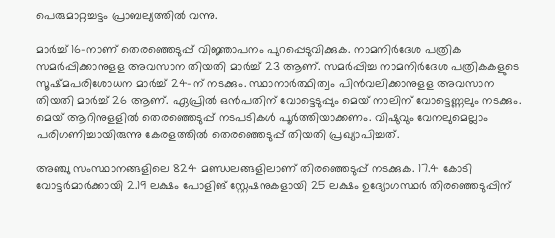പെരുമാറ്റച്ചട്ടം പ്രാബല്യത്തില്‍ വന്നു.

മാർച്ച് 16-നാണ് തെരഞ്ഞെടുപ്പ് വിജ്ഞാപനം പുറപ്പെടുവിക്കുക. നാമനിര്‍ദേശ പത്രിക സമര്‍പ്പിക്കാനുളള അവസാന തിയതി മാർച്ച് 23 ആണ്. സമര്‍പ്പിച്ച നാമനിര്‍ദേശ പത്രികകളുടെ സൂഷ്മപരിശോധന മാര്‍ച്ച് 24-ന് നടക്കും. സ്ഥാനാര്‍ത്ഥിത്വം പിന്‍വലിക്കാനുളള അവസാന തിയതി മാര്‍ച്ച് 26 ആണ്. ഏപ്രില്‍ ഒന്‍പതിന് വോട്ടെടുപ്പും മെയ് നാലിന് വോട്ടെണ്ണലും നടക്കും. മെയ് ആറിനുളളിൽ തെരഞ്ഞെടുപ്പ് നടപടികള്‍ പൂര്‍ത്തിയാക്കണം. വിഷുവും വേനലുമെല്ലാം പരിഗണിച്ചായിരുന്നു കേരളത്തില്‍ തെരഞ്ഞെടുപ്പ് തിയതി പ്രഖ്യാപിച്ചത്.

അഞ്ചു സംസ്ഥാനങ്ങളിലെ 824 മണ്ഡലങ്ങളിലാണ് തിരഞ്ഞെടുപ്പ് നടക്കുക. 17.4 കോടി വോട്ടര്‍മാര്‍ക്കായി 2.19 ലക്ഷം പോളിങ് സ്റ്റേഷനുകളായി 25 ലക്ഷം ഉദ്യോഗസ്ഥര്‍ തിരഞ്ഞെടുപ്പിന്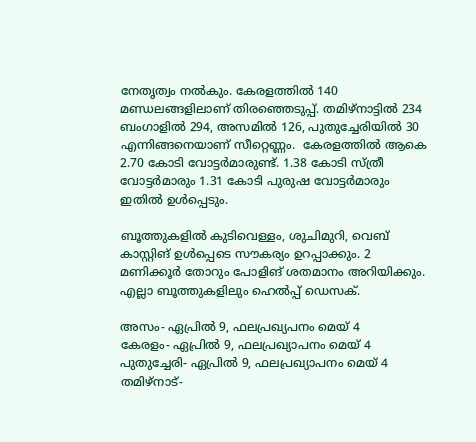നേതൃത്വം നല്‍കും. കേരളത്തില്‍ 140 മണ്ഡലങ്ങളിലാണ് തിരഞ്ഞെടുപ്പ്. തമിഴ്നാട്ടില്‍ 234 ബംഗാളില്‍ 294, അസമില്‍ 126, പുതുച്ചേരിയില്‍ 30 എന്നിങ്ങനെയാണ് സീറ്റെണ്ണം.  കേരളത്തില്‍ ആകെ 2.70 കോടി ‌വോട്ടര്‍മാരുണ്ട്. 1.38 കോടി സ്ത്രീ വോട്ടര്‍മാരും 1.31 കോടി പുരുഷ വോട്ടര്‍മാരും ഇതില്‍ ഉള്‍പ്പെടും.

ബൂത്തുകളില്‍ കുടിവെള്ളം, ശുചിമുറി, വെബ് കാസ്റ്റിങ് ഉള്‍പ്പെടെ സൗകര്യം ഉറപ്പാക്കും. 2 മണിക്കൂര്‍ തോറും പോളിങ് ശതമാനം അറിയിക്കും. എല്ലാ ബൂത്തുകളിലും ഹെല്‍പ്പ് ഡെസക്.

അസം- ഏപ്രില്‍ 9, ഫലപ്രഖ്യപനം മെയ് 4
കേരളം- ഏപ്രിൽ 9, ഫലപ്രഖ്യാപനം മെയ് 4
പുതുച്ചേരി- ഏപ്രിൽ 9, ഫലപ്രഖ്യാപനം മെയ് 4
തമിഴ്നാട്-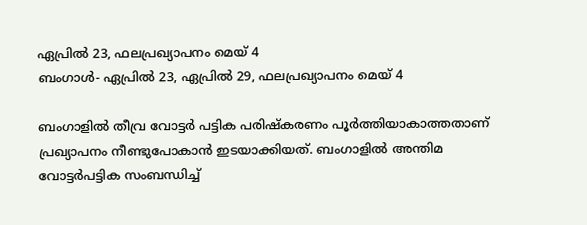ഏപ്രിൽ 23, ഫലപ്രഖ്യാപനം മെയ് 4
ബംഗാൾ- ഏപ്രിൽ 23, ഏപ്രിൽ 29, ഫലപ്രഖ്യാപനം മെയ് 4

ബംഗാളില്‍ തീവ്ര വോട്ടര്‍ പട്ടിക പരിഷ്‌കരണം പൂര്‍ത്തിയാകാത്തതാണ് പ്രഖ്യാപനം നീണ്ടുപോകാന്‍ ഇടയാക്കിയത്. ബംഗാളില്‍ അന്തിമ വോട്ടര്‍പട്ടിക സംബന്ധിച്ച്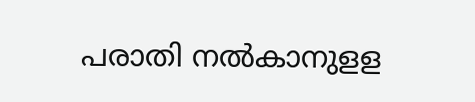പരാതി നല്‍കാനുളള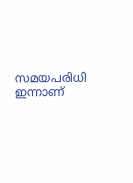സമയപരിധി ഇന്നാണ്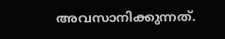അവസാനിക്കുന്നത്.